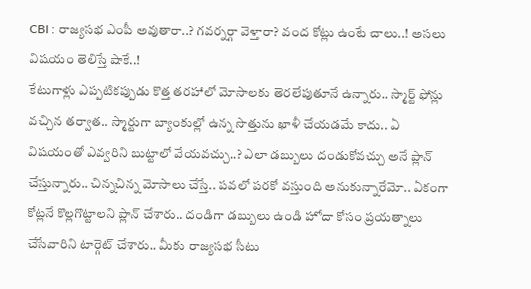CBI : రాజ్యసభ ఎంపీ అవుతారా..? గవర్నర్గా వెళ్తారా? వంద కోట్లు ఉంటే చాలు..! అసలు విషయం తెలిస్తే షాకే..!
కేటుగాళ్లు ఎప్పటికప్పుడు కొత్త తరహాలో మోసాలకు తెరలేపుతూనే ఉన్నారు.. స్మార్ట్ ఫోన్లు వచ్చిన తర్వాత.. స్మార్టుగా బ్యాంకుల్లో ఉన్న సొత్తును ఖాళీ చేయడమే కాదు.. ఏ విషయంతో ఎవ్వరిని బుట్టాలో వేయవచ్చు..? ఎలా డబ్బులు దండుకోవచ్చు అనే ప్లాన్ చేస్తున్నారు.. చిన్నచిన్న మోసాలు చేస్తే.. పవలో పరకో వస్తుంది అనుకున్నారేమో.. ఏకంగా కోట్లనే కొల్లగొట్టాలని ప్లాన్ చేశారు.. దండిగా డబ్బులు ఉండి హోదా కోసం ప్రయత్నాలు చేసేవారిని టార్గెట్ చేశారు.. మీకు రాజ్యసభ సీటు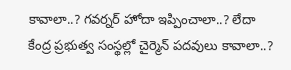కావాలా..? గవర్నర్ హోదా ఇప్పించాలా..? లేదా కేంద్ర ప్రభుత్వ సంస్థల్లో చైర్మెన్ పదవులు కావాలా..?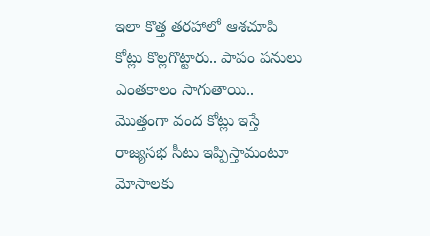ఇలా కొత్త తరహాలో ఆశచూపి కోట్లు కొల్లగొట్టారు.. పాపం పనులు ఎంతకాలం సాగుతాయి.. మొత్తంగా వంద కోట్లు ఇస్తే రాజ్యసభ సీటు ఇప్పిస్తామంటూ మోసాలకు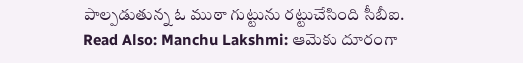పాల్పడుతున్న ఓ ముఠా గుట్టును రట్టుచేసింది సీబీఐ.
Read Also: Manchu Lakshmi: ఆమెకు దూరంగా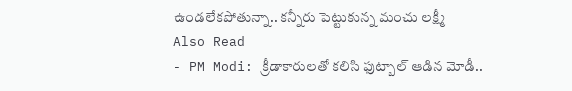ఉండలేకపోతున్నా.. కన్నీరు పెట్టుకున్న మంచు లక్ష్మీ
Also Read
- PM Modi: క్రీడాకారులతో కలిసి ఫుట్బాల్ ఆడిన మోడీ..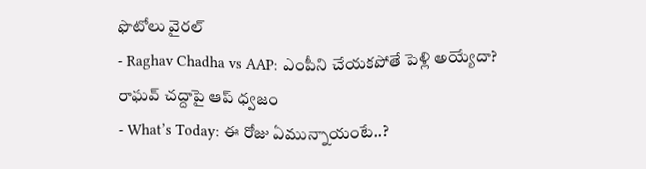ఫొటోలు వైరల్
- Raghav Chadha vs AAP: ఎంపీని చేయకపోతే పెళ్లి అయ్యేదా? రాఘవ్ చద్దాపై ఆప్ ధ్వజం
- What’s Today: ఈ రోజు ఏమున్నాయంటే..?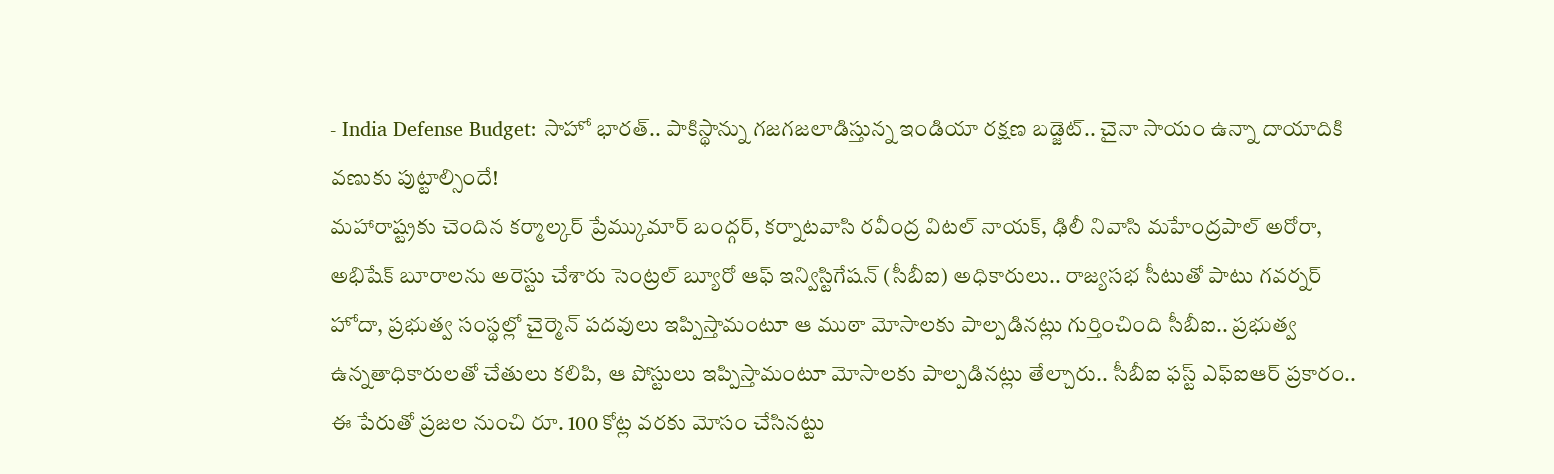- India Defense Budget: సాహో భారత్.. పాకిస్థాన్ను గజగజలాడిస్తున్న ఇండియా రక్షణ బడ్జెట్.. చైనా సాయం ఉన్నా దాయాదికి వణుకు పుట్టాల్సిందే!
మహారాష్ట్రకు చెందిన కర్మాల్కర్ ప్రేమ్కుమార్ బంద్గర్, కర్నాటవాసి రవీంద్ర విటల్ నాయక్, ఢిలీ నివాసి మహేంద్రపాల్ అరోరా, అభిషేక్ బూరాలను అరెస్టు చేశారు సెంట్రల్ బ్యూరో ఆఫ్ ఇన్విస్టిగేషన్ (సీబీఐ) అధికారులు.. రాజ్యసభ సీటుతో పాటు గవర్నర్ హోదా, ప్రభుత్వ సంస్థల్లో చైర్మెన్ పదవులు ఇప్పిస్తామంటూ ఆ ముఠా మోసాలకు పాల్పడినట్లు గుర్తించింది సీబీఐ.. ప్రభుత్వ ఉన్నతాధికారులతో చేతులు కలిపి, ఆ పోస్టులు ఇప్పిస్తామంటూ మోసాలకు పాల్పడినట్లు తేల్చారు.. సీబీఐ ఫస్ట్ ఎఫ్ఐఆర్ ప్రకారం.. ఈ పేరుతో ప్రజల నుంచి రూ. 100 కోట్ల వరకు మోసం చేసినట్టు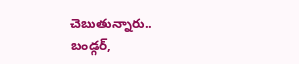చెబుతున్నారు.. బండ్గర్,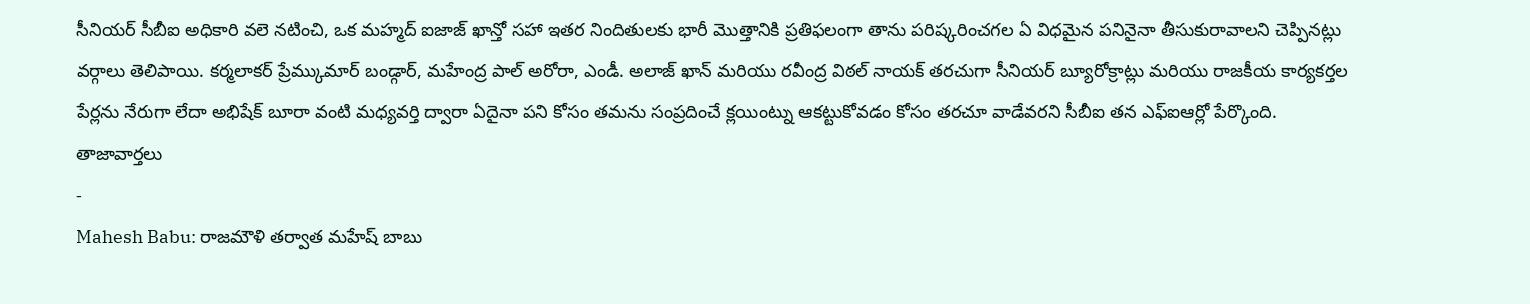సీనియర్ సీబీఐ అధికారి వలె నటించి, ఒక మహ్మద్ ఐజాజ్ ఖాన్తో సహా ఇతర నిందితులకు భారీ మొత్తానికి ప్రతిఫలంగా తాను పరిష్కరించగల ఏ విధమైన పనినైనా తీసుకురావాలని చెప్పినట్లు వర్గాలు తెలిపాయి. కర్మలాకర్ ప్రేమ్కుమార్ బండ్గార్, మహేంద్ర పాల్ అరోరా, ఎండీ. అలాజ్ ఖాన్ మరియు రవీంద్ర విఠల్ నాయక్ తరచుగా సీనియర్ బ్యూరోక్రాట్లు మరియు రాజకీయ కార్యకర్తల పేర్లను నేరుగా లేదా అభిషేక్ బూరా వంటి మధ్యవర్తి ద్వారా ఏదైనా పని కోసం తమను సంప్రదించే క్లయింట్ను ఆకట్టుకోవడం కోసం తరచూ వాడేవరని సీబీఐ తన ఎఫ్ఐఆర్లో పేర్కొంది.
తాజావార్తలు
-
Mahesh Babu: రాజమౌళి తర్వాత మహేష్ బాబు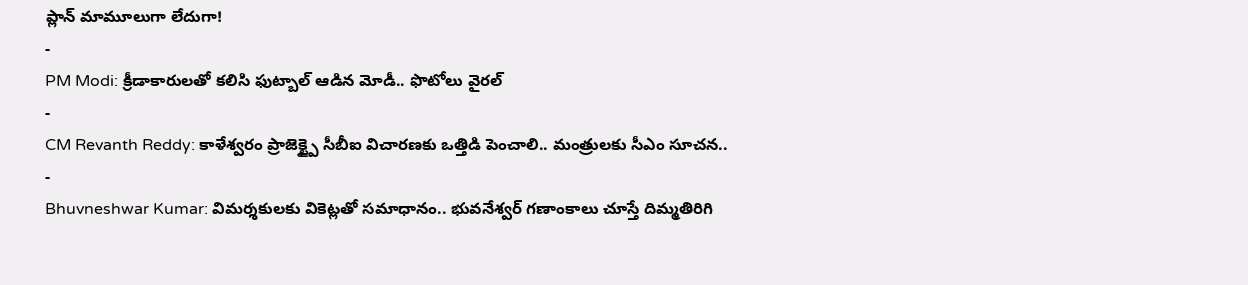ప్లాన్ మామూలుగా లేదుగా!
-
PM Modi: క్రీడాకారులతో కలిసి ఫుట్బాల్ ఆడిన మోడీ.. ఫొటోలు వైరల్
-
CM Revanth Reddy: కాళేశ్వరం ప్రాజెక్ట్పై సీబీఐ విచారణకు ఒత్తిడి పెంచాలి.. మంత్రులకు సీఎం సూచన..
-
Bhuvneshwar Kumar: విమర్శకులకు వికెట్లతో సమాధానం.. భువనేశ్వర్ గణాంకాలు చూస్తే దిమ్మతిరిగి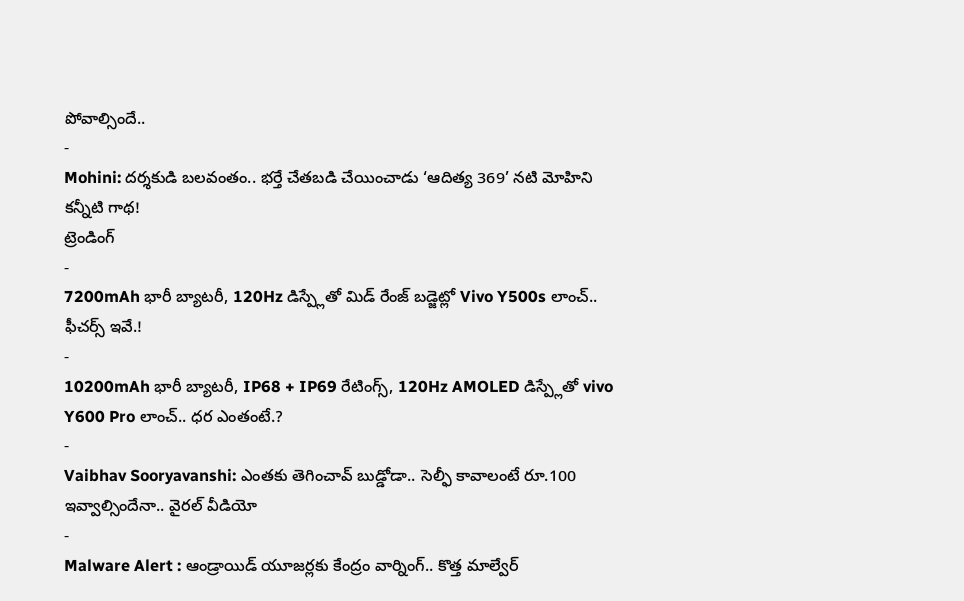పోవాల్సిందే..
-
Mohini: దర్శకుడి బలవంతం.. భర్తే చేతబడి చేయించాడు ‘ఆదిత్య 369’ నటి మోహిని కన్నీటి గాథ!
ట్రెండింగ్
-
7200mAh భారీ బ్యాటరీ, 120Hz డిస్ప్లేతో మిడ్ రేంజ్ బడ్జెట్లో Vivo Y500s లాంచ్.. ఫీచర్స్ ఇవే.!
-
10200mAh భారీ బ్యాటరీ, IP68 + IP69 రేటింగ్స్, 120Hz AMOLED డిస్ప్లేతో vivo Y600 Pro లాంచ్.. ధర ఎంతంటే.?
-
Vaibhav Sooryavanshi: ఎంతకు తెగించావ్ బుడ్డోడా.. సెల్ఫీ కావాలంటే రూ.100 ఇవ్వాల్సిందేనా.. వైరల్ వీడియో
-
Malware Alert : ఆండ్రాయిడ్ యూజర్లకు కేంద్రం వార్నింగ్.. కొత్త మాల్వేర్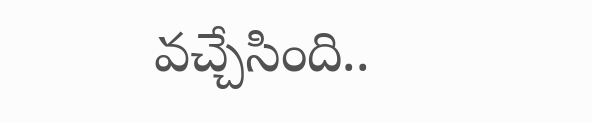వచ్చేసింది..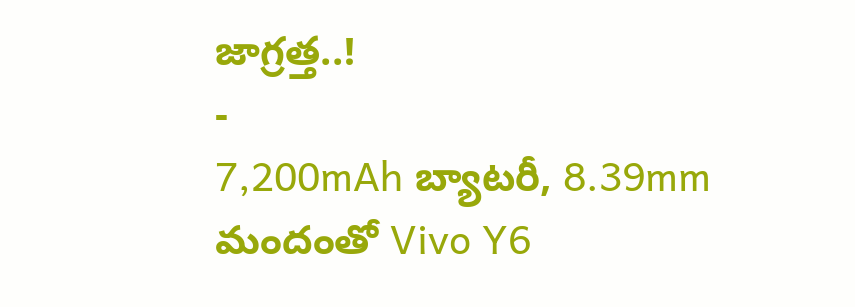జాగ్రత్త..!
-
7,200mAh బ్యాటరీ, 8.39mm మందంతో Vivo Y6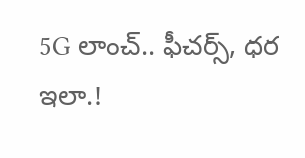5G లాంచ్.. ఫీచర్స్, ధర ఇలా.!